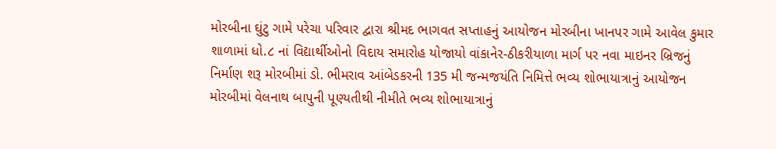મોરબીના ઘુંટુ ગામે પરેચા પરિવાર દ્વારા શ્રીમદ ભાગવત સપ્તાહનું આયોજન મોરબીના ખાનપર ગામે આવેલ કુમાર શાળામાં ધો.૮ નાં વિદ્યાર્થીઓનો વિદાય સમારોહ યોજાયો વાંકાનેર-ઠીકરીયાળા માર્ગ પર નવા માઇનર બ્રિજનું નિર્માણ શરૂ મોરબીમાં ડો. ભીમરાવ આંબેડકરની 135 મી જન્મજયંતિ નિમિત્તે ભવ્ય શોભાયાત્રાનું આયોજન મોરબીમાં વેલનાથ બાપુની પૂણ્યતીથી નીમીતે ભવ્ય શોભાયાત્રાનું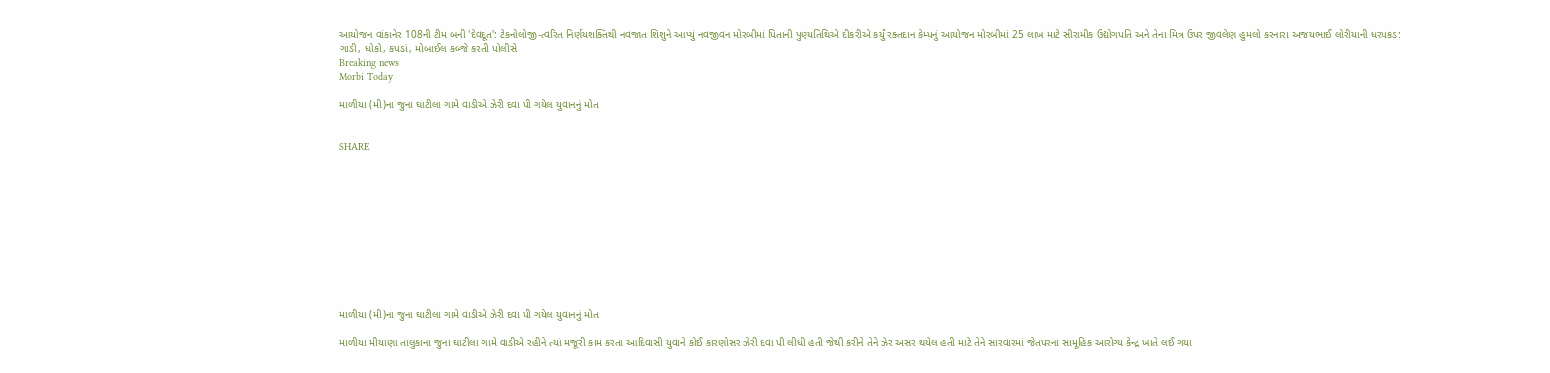આયોજન વાંકાનેર 108ની ટીમ બની 'દેવદૂત': ટેકનોલોજી-ત્વરિત નિર્ણયશક્તિથી નવજાત શિશુને આપ્યું નવજીવન મોરબીમાં પિતાની પુણ્યતિથિએ દીકરીએ કર્યું રક્તદાન કેમ્પનું આયોજન મોરબીમાં 25 લાખ માટે સીરામીક ઉદ્યોગપતિ અને તેના મિત્ર ઉપર જીવલેણ હુમલો કરનારા અજયભાઈ લોરીયાની ધરપકડ: ગાડી, ધોકો, કપડાં, મોબાઈલ કબ્જે કરતી પોલીસે
Breaking news
Morbi Today

માળીયા (મી)ના જુના ઘાટીલા ગામે વાડીએ ઝેરી દવા પી ગયેલ યુવાનનું મોત


SHARE











માળીયા (મી)ના જુના ઘાટીલા ગામે વાડીએ ઝેરી દવા પી ગયેલ યુવાનનું મોત

માળીયા મીયાણા તાલુકાના જુના ઘાટીલા ગામે વાડીએ રહીને ત્યાં મજૂરી કામ કરતા આદિવાસી યુવાને કોઈ કારણોસર ઝેરી દવા પી લીધી હતી જેથી કરીને તેને ઝેર અસર થયેલ હતી માટે તેને સારવારમાં જેતપરના સામૂહિક આરોગ્ય કેન્દ્ર ખાતે લઈ ગયા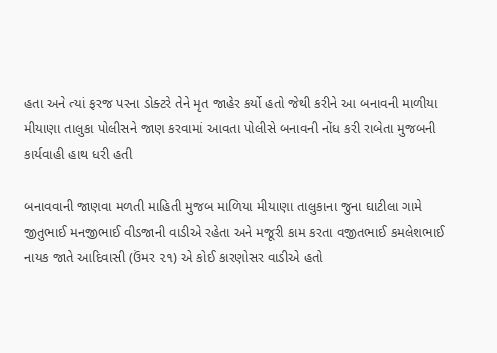હતા અને ત્યાં ફરજ પરના ડોક્ટરે તેને મૃત જાહેર કર્યો હતો જેથી કરીને આ બનાવની માળીયા મીયાણા તાલુકા પોલીસને જાણ કરવામાં આવતા પોલીસે બનાવની નોંધ કરી રાબેતા મુજબની કાર્યવાહી હાથ ધરી હતી

બનાવવાની જાણવા મળતી માહિતી મુજબ માળિયા મીયાણા તાલુકાના જુના ઘાટીલા ગામે જીતુભાઈ મનજીભાઈ વીડજાની વાડીએ રહેતા અને મજૂરી કામ કરતા વજીતભાઈ કમલેશભાઈ નાયક જાતે આદિવાસી (ઉંમર ૨૧) એ કોઈ કારણોસર વાડીએ હતો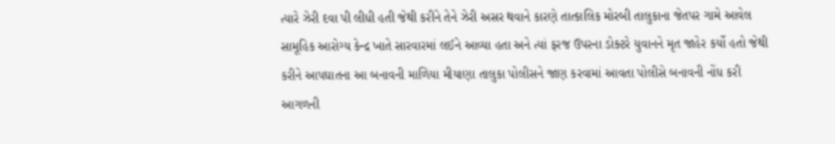ત્યારે ઝેરી દવા પી લીધી હતી જેથી કરીને તેને ઝેરી અસર થવાને કારણે તાત્કાલિક મોરબી તાલુકાના જેતપર ગામે આવેલ સામૂહિક આરોગ્ય કેન્દ્ર ખાતે સારવારમાં લઈને આવ્યા હતા અને ત્યાં ફરજ ઉપરના ડોક્ટરે યુવાનને મૃત જાહેર કર્યો હતો જેથી કરીને આપઘાતના આ બનાવની માળિયા મીયાણા તાલુકા પોલીસને જાણ કરવામાં આવતા પોલીસે બનાવની નોંધ કરી આગળની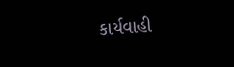કાર્યવાહી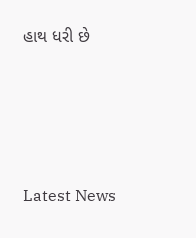હાથ ધરી છે






Latest News